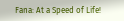Fana: At a Speed of Life!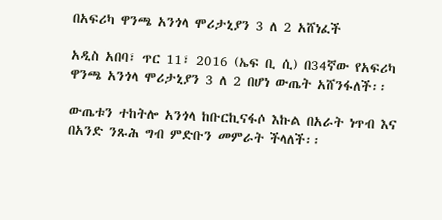በአፍሪካ ዋንጫ አንጎላ ሞሪታኒያን 3 ለ 2 አሸነፈች

አዲስ አበባ፣ ጥር 11፣ 2016 (ኤፍ ቢ ሲ) በ34ኛው የአፍሪካ ዋንጫ አንጎላ ሞሪታኒያን 3 ለ 2 በሆነ ውጤት አሸንፋለች፡፡

ውጤቱን ተከትሎ አንጎላ ከቡርኪናፋሶ እኩል በአራት ነጥብ እና በአንድ ንጹሕ ግብ ምድቡን መምራት ችላለች፡፡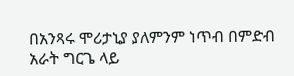በአንጻሩ ሞሪታኒያ ያለምንም ነጥብ በምድብ አራት ግርጌ ላይ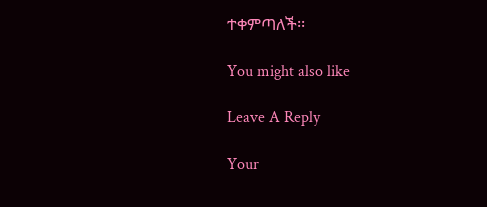ተቀምጣለች፡፡

You might also like

Leave A Reply

Your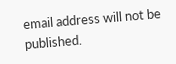email address will not be published.